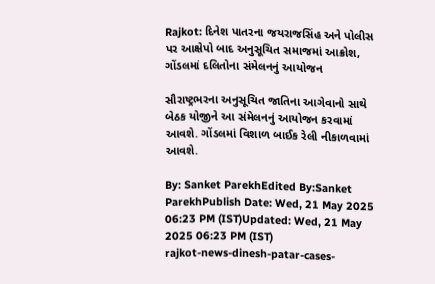Rajkot: દિનેશ પાતરના જયરાજસિંહ અને પોલીસ પર આક્ષેપો બાદ અનુસૂચિત સમાજમાં આક્રોશ, ગોંડલમાં દલિતોના સંમેલનનું આયોજન

સૌરાષ્ટ્રભરના અનુસૂચિત જાતિના આગેવાનો સાથે બેઠક યોજીને આ સંમેલનનું આયોજન કરવામાં આવશે. ગોંડલમાં વિશાળ બાઈક રેલી નીકાળવામાં આવશે.

By: Sanket ParekhEdited By:Sanket ParekhPublish Date: Wed, 21 May 2025 06:23 PM (IST)Updated: Wed, 21 May 2025 06:23 PM (IST)
rajkot-news-dinesh-patar-cases-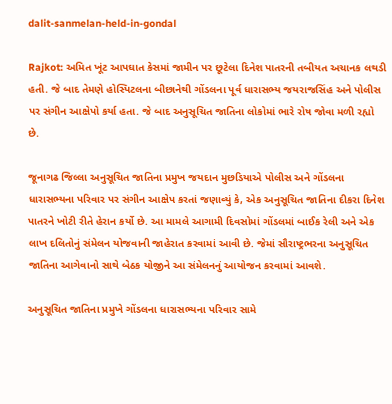dalit-sanmelan-held-in-gondal

Rajkot: અમિત ખૂંટ આપઘાત કેસમાં જામીન પર છૂટેલા દિનેશ પાતરની તબીયત અચાનક લથડી હતી. જે બાદ તેમણે હોસ્પિટલના બીછાનેથી ગોંડલના પૂર્વ ધારાસભ્ય જયરાજસિંહ અને પોલીસ પર સંગીન આક્ષેપો કર્યા હતા. જે બાદ અનુસૂચિત જાતિના લોકોમાં ભારે રોષ જોવા મળી રહ્યો છે.

જૂનાગઢ જિલ્લા અનુસૂચિત જાતિના પ્રમુખ જયદાન મુછડિયાએ પોલીસ અને ગોંડલના ધારાસભ્યના પરિવાર પર સંગીન આક્ષેપ કરતાં જણાવ્યું કે, એક અનુસૂચિત જાતિના દીકરા દિનેશ પાતરને ખોટી રીતે હેરાન કર્યો છે. આ મામલે આગામી દિવસોમાં ગોંડલમાં બાઈક રેલી અને એક લાખ દલિતોનું સંમેલન યોજવાની જાહેરાત કરવામાં આવી છે. જેમાં સૌરાષ્ટ્રભરના અનુસૂચિત જાતિના આગેવાનો સાથે બેઠક યોજીને આ સંમેલનનું આયોજન કરવામાં આવશે.

અનુસૂચિત જાતિના પ્રમુખે ગોંડલના ધારાસભ્યના પરિવાર સામે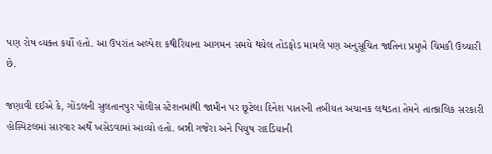પણ રોષ વ્યક્ત કર્યો હતો. આ ઉપરાંત અલ્પેશ કથીરિયાના આગમન સમયે થયેલ તોડફોડ મામલે પણ અનુસૂચિત જાતિના પ્રમુખે ચિમકી ઉચ્ચારી છે.

જણાવી દઈએ કે, ગોંડલની સુલતાનપુર પોલીસ સ્ટેશનમાંથી જામીન પર છૂટેલા દિનેશ પાતરની તબીયત અચાનક લથડતા તેમને તાત્કાલિક સરકારી હોસ્પિટલમાં સારવાર અર્થે ખસેડવામાં આવ્યો હતો. બન્ની ગજેરા અને પિયુષ રાદડિયાની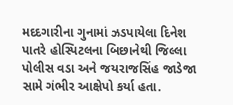મદદગારીના ગુનામાં ઝડપાયેલા દિનેશ પાતરે હોસ્પિટલના બિછાનેથી જિલ્લા પોલીસ વડા અને જયરાજસિંહ જાડેજા સામે ગંભીર આક્ષેપો કર્યા હતા.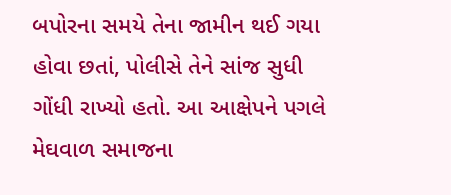બપોરના સમયે તેના જામીન થઈ ગયા હોવા છતાં, પોલીસે તેને સાંજ સુધી ગોંધી રાખ્યો હતો. આ આક્ષેપને પગલે મેઘવાળ સમાજના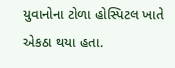યુવાનોના ટોળા હોસ્પિટલ ખાતે એકઠા થયા હતા.